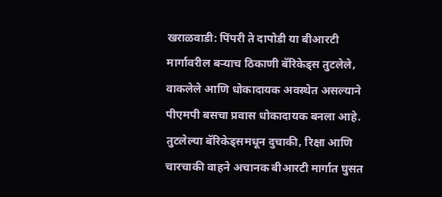खराळवाडी: पिंपरी ते दापोडी या बीआरटी मार्गावरील बऱ्याच ठिकाणी बॅरिकेड्स तुटलेले, वाकलेले आणि धोकादायक अवस्थेत असल्याने पीएमपी बसचा प्रवास धोकादायक बनला आहे. तुटलेल्या बॅरिकेड्समधून दुचाकी, रिक्षा आणि चारचाकी वाहने अचानक बीआरटी मार्गात घुसत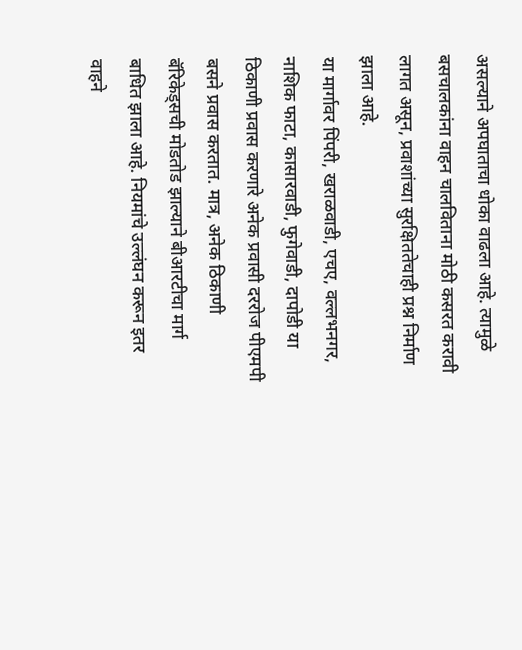असल्याने अपघाताचा धोका वाढला आहे. त्यामुळे बसचालकांना वाहन चालविताना मोठी कसरत करावी लागत असून, प्रवाशांच्या सुरक्षिततेचाही प्रश्न निर्माण झाला आहे.
या मार्गावर पिंपरी, खराळवाडी, एचए, वल्लभनगर, नाशिक फाटा, कासारवाडी, फुगेवाडी, दापोडी या ठिकाणी प्रवास करणारे अनेक प्रवासी दररोज पीएमपी बसने प्रवास करतात. मात्र, अनेक ठिकाणी बॅरिकेड्सची मोडतोड झाल्याने बीआरटीचा मार्ग बाधित झाला आहे. नियमांचे उल्लंघन करून इतर वाहने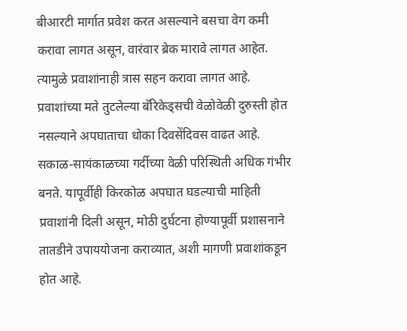बीआरटी मार्गात प्रवेश करत असल्याने बसचा वेग कमी करावा लागत असून, वारंवार ब्रेक मारावे लागत आहेत. त्यामुळे प्रवाशांनाही त्रास सहन करावा लागत आहे.
प्रवाशांच्या मते तुटलेल्या बॅरिकेड्सची वेळोवेळी दुरुस्ती होत नसल्याने अपघाताचा धोका दिवसेंदिवस वाढत आहे. सकाळ-सायंकाळच्या गर्दीच्या वेळी परिस्थिती अधिक गंभीर बनते. यापूर्वीही किरकोळ अपघात घडल्याची माहिती प्रवाशांनी दिली असून, मोठी दुर्घटना होण्यापूर्वी प्रशासनाने तातडीने उपाययोजना कराव्यात, अशी मागणी प्रवाशांकडून होत आहे.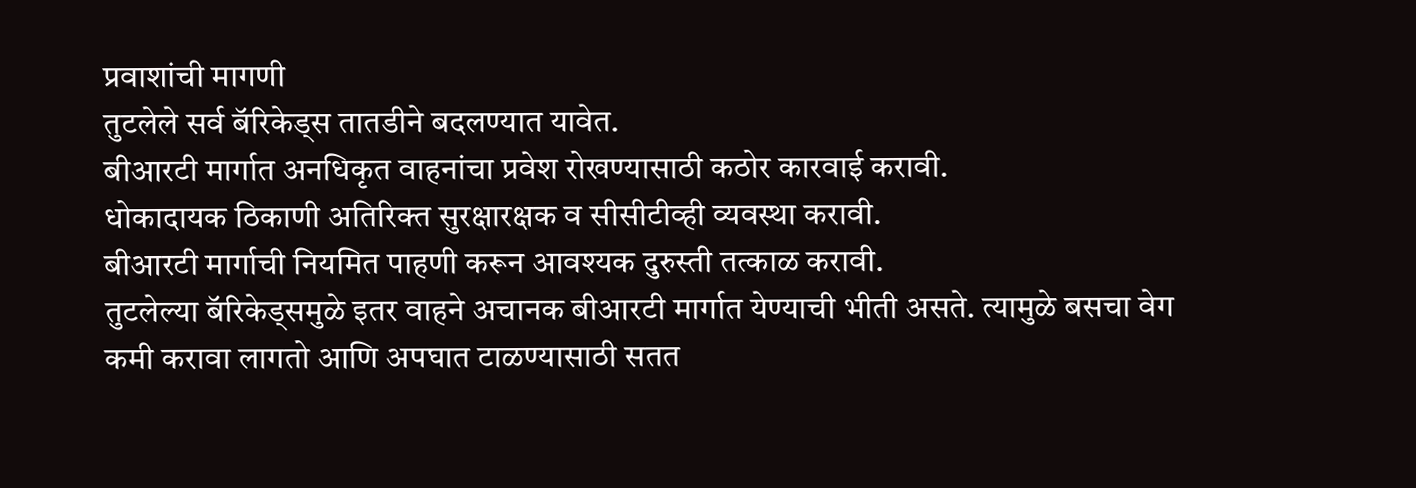प्रवाशांची मागणी
तुटलेले सर्व बॅरिकेड्स तातडीने बदलण्यात यावेत.
बीआरटी मार्गात अनधिकृत वाहनांचा प्रवेश रोखण्यासाठी कठोर कारवाई करावी.
धोकादायक ठिकाणी अतिरिक्त सुरक्षारक्षक व सीसीटीव्ही व्यवस्था करावी.
बीआरटी मार्गाची नियमित पाहणी करून आवश्यक दुरुस्ती तत्काळ करावी.
तुटलेल्या बॅरिकेड्समुळे इतर वाहने अचानक बीआरटी मार्गात येण्याची भीती असते. त्यामुळे बसचा वेग कमी करावा लागतो आणि अपघात टाळण्यासाठी सतत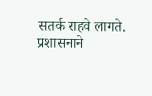सतर्क राहवे लागते. प्रशासनाने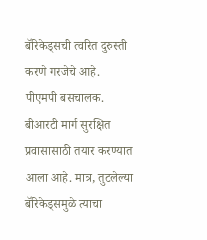बॅरिकेड्सची त्वरित दुरुस्ती करणे गरजेचे आहे.
पीएमपी बसचालक.
बीआरटी मार्ग सुरक्षित प्रवासासाठी तयार करण्यात आला आहे. मात्र, तुटलेल्या बॅरिकेड्समुळे त्याचा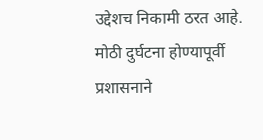उद्देशच निकामी ठरत आहे. मोठी दुर्घटना होण्यापूर्वी प्रशासनाने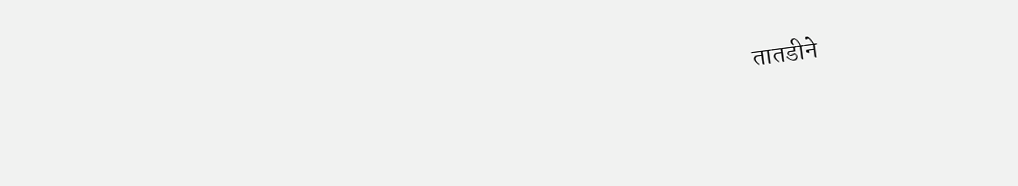तातडीने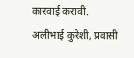कारवाई करावी.
अलीभाई कुरेशी, प्रवासी